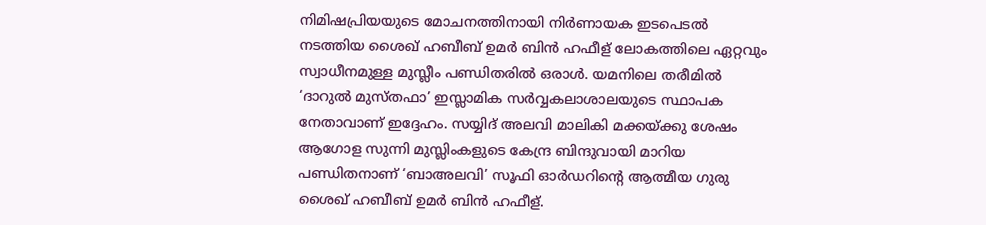നിമിഷപ്രിയയുടെ മോചനത്തിനായി നിര്‍ണായക ഇടപെടല്‍ നടത്തിയ ശൈഖ് ഹബീബ് ഉമര്‍ ബിന്‍ ഹഫീള് ലോകത്തിലെ ഏറ്റവും സ്വാധീനമുള്ള മുസ്ലീം പണ്ഡിതരില്‍ ഒരാള്‍. യമനിലെ തരീമില്‍ ‘ദാറുല്‍ മുസ്തഫാ’ ഇസ്ലാമിക സര്‍വ്വകലാശാലയുടെ സ്ഥാപക നേതാവാണ് ഇദ്ദേഹം. സയ്യിദ് അലവി മാലികി മക്കയ്ക്കു ശേഷം ആഗോള സുന്നി മുസ്ലിംകളുടെ കേന്ദ്ര ബിന്ദുവായി മാറിയ പണ്ഡിതനാണ് ‘ബാഅലവി’ സൂഫി ഓര്‍ഡറിന്റെ ആത്മീയ ഗുരു ശൈഖ് ഹബീബ് ഉമര്‍ ബിന്‍ ഹഫീള്.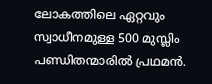ലോകത്തിലെ ഏറ്റവും സ്വാധീനമുള്ള 500 മുസ്ലിം പണ്ഡിതന്മാരില്‍ പ്രഥമന്‍.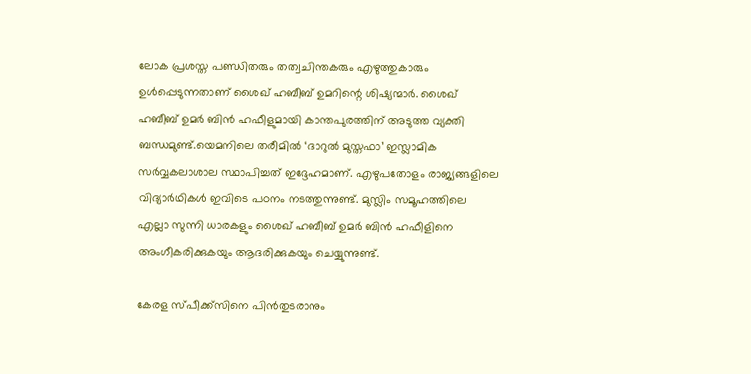ലോക പ്രശസ്ത പണ്ഡിതരും തത്വചിന്തകരും എഴുത്തുകാരും ഉള്‍പ്പെടുന്നതാണ് ശൈഖ് ഹബീബ് ഉമറിന്റെ ശിഷ്യന്മാര്‍. ശൈഖ് ഹബീബ് ഉമര്‍ ബിന്‍ ഹഫീളുമായി കാന്തപുരത്തിന് അടുത്ത വ്യക്തി ബന്ധമുണ്ട്.യെമനിലെ തരീമില്‍ ‘ദാറുല്‍ മുസ്തഫാ’ ഇസ്ലാമിക സര്‍വ്വകലാശാല സ്ഥാപിച്ചത് ഇദ്ദേഹമാണ്. എഴുപതോളം രാജ്യങ്ങളിലെ വിദ്യാര്‍ഥികള്‍ ഇവിടെ പഠനം നടത്തുന്നുണ്ട്. മുസ്ലിം സമൂഹത്തിലെ എല്ലാ സുന്നി ധാരകളും ശൈഖ് ഹബീബ് ഉമര്‍ ബിന്‍ ഹഫീളിനെ അംഗീകരിക്കുകയും ആദരിക്കുകയും ചെയ്യുന്നുണ്ട്.

കേരള സ്പീക്ക്സിനെ പിൻതുടരാനും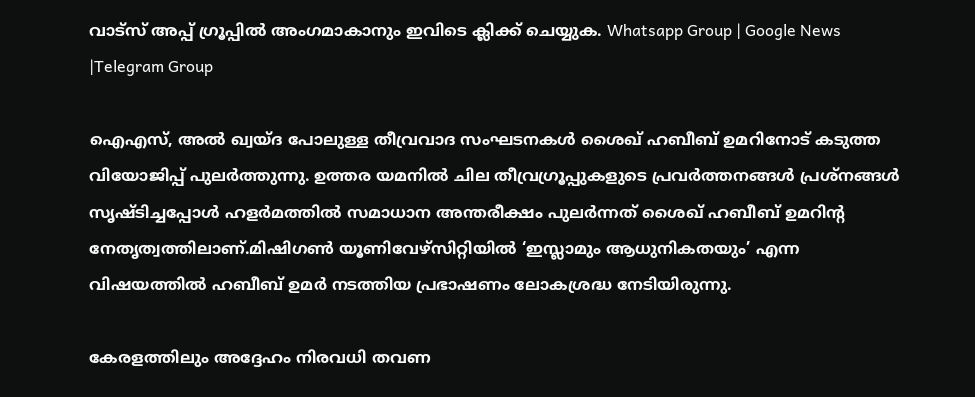വാട്സ് അപ്പ് ഗ്രൂപ്പിൽ അംഗമാകാനും ഇവിടെ ക്ലിക്ക് ചെയ്യുക. Whatsapp Group | Google News |Telegram Group

ഐഎസ്, അല്‍ ഖ്വയ്ദ പോലുള്ള തീവ്രവാദ സംഘടനകള്‍ ശൈഖ് ഹബീബ് ഉമറിനോട് കടുത്ത വിയോജിപ്പ് പുലര്‍ത്തുന്നു. ഉത്തര യമനില്‍ ചില തീവ്രഗ്രൂപ്പുകളുടെ പ്രവര്‍ത്തനങ്ങള്‍ പ്രശ്‌നങ്ങള്‍ സൃഷ്ടിച്ചപ്പോള്‍ ഹളര്‍മത്തില്‍ സമാധാന അന്തരീക്ഷം പുലര്‍ന്നത് ശൈഖ് ഹബീബ് ഉമറിന്റ നേതൃത്വത്തിലാണ്.മിഷിഗണ്‍ യൂണിവേഴ്‌സിറ്റിയില്‍ ‘ഇസ്ലാമും ആധുനികതയും’ എന്ന വിഷയത്തില്‍ ഹബീബ് ഉമര്‍ നടത്തിയ പ്രഭാഷണം ലോകശ്രദ്ധ നേടിയിരുന്നു.

കേരളത്തിലും അദ്ദേഹം നിരവധി തവണ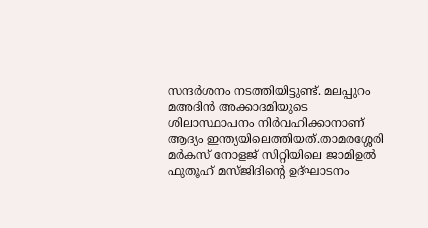സന്ദര്‍ശനം നടത്തിയിട്ടുണ്ട്. മലപ്പുറം മഅദിന്‍ അക്കാദമിയുടെ ശിലാസ്ഥാപനം നിര്‍വഹിക്കാനാണ് ആദ്യം ഇന്ത്യയിലെത്തിയത്.താമരശ്ശേരി മര്‍കസ് നോളജ് സിറ്റിയിലെ ജാമിഉല്‍ ഫുതൂഹ് മസ്ജിദിന്റെ ഉദ്ഘാടനം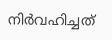നിര്‍വഹിച്ചത്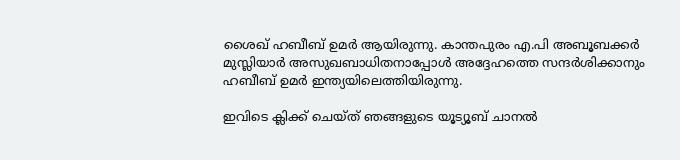ശൈഖ് ഹബീബ് ഉമര്‍ ആയിരുന്നു. കാന്തപുരം എ.പി അബൂബക്കര്‍ മുസ്ലിയാര്‍ അസുഖബാധിതനാപ്പോള്‍ അദ്ദേഹത്തെ സന്ദര്‍ശിക്കാനും ഹബീബ് ഉമര്‍ ഇന്ത്യയിലെത്തിയിരുന്നു.

ഇവിടെ ക്ലിക്ക് ചെയ്ത് ഞങ്ങളുടെ യൂട്യൂബ് ചാനൽ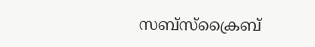സബ്സ്ക്രൈബ്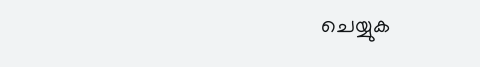ചെയ്യുക